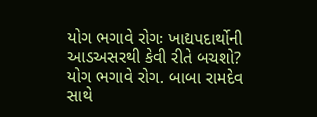યોગ ભગાવે રોગઃ ખાદ્યપદાર્થોની આડઅસરથી કેવી રીતે બચશો?
યોગ ભગાવે રોગ. બાબા રામદેવ સાથે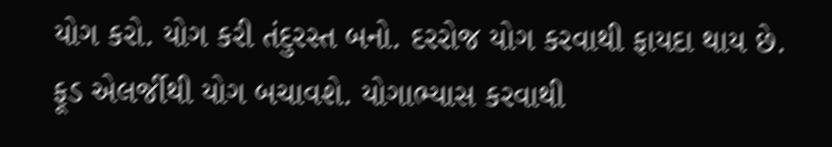યોગ કરો. યોગ કરી તંદુરસ્ત બનો. દરરોજ યોગ કરવાથી ફાયદા થાય છે. ફૂડ એલર્જીથી યોગ બચાવશે. યોગાભ્યાસ કરવાથી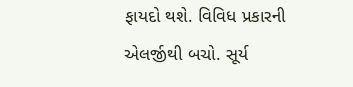ફાયદો થશે. વિવિધ પ્રકારની એલર્જીથી બચો. સૂર્ય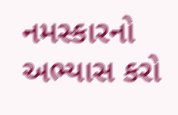નમસ્કારનો અભ્યાસ કરો